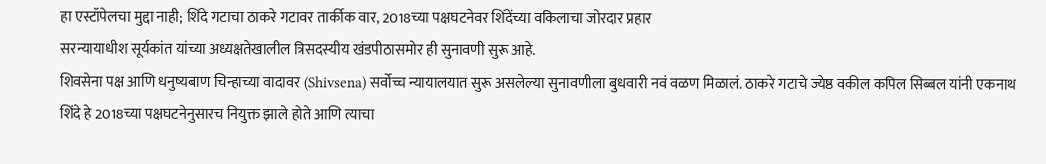हा एस्टॉपेलचा मुद्दा नाही; शिंदे गटाचा ठाकरे गटावर तार्कीक वार, 2018च्या पक्षघटनेवर शिंदेंच्या वकिलाचा जोरदार प्रहार
सरन्यायाधीश सूर्यकांत यांच्या अध्यक्षतेखालील त्रिसदस्यीय खंडपीठासमोर ही सुनावणी सुरू आहे.
शिवसेना पक्ष आणि धनुष्यबाण चिन्हाच्या वादावर (Shivsena) सर्वोच्च न्यायालयात सुरू असलेल्या सुनावणीला बुधवारी नवं वळण मिळालं. ठाकरे गटाचे ज्येष्ठ वकील कपिल सिब्बल यांनी एकनाथ शिंदे हे 2018च्या पक्षघटनेनुसारच नियुक्त झाले होते आणि त्याचा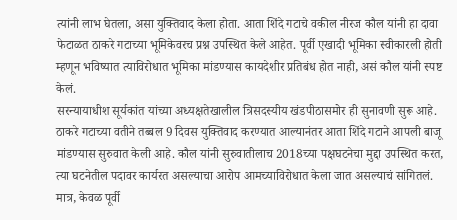त्यांनी लाभ घेतला, असा युक्तिवाद केला होता. आता शिंदे गटाचे वकील नीरज कौल यांनी हा दावा फेटाळत ठाकरे गटाच्या भूमिकेवरच प्रश्न उपस्थित केले आहेत. पूर्वी एखादी भूमिका स्वीकारली होती म्हणून भविष्यात त्याविरोधात भूमिका मांडण्यास कायदेशीर प्रतिबंध होत नाही, असं कौल यांनी स्पष्ट केलं.
सरन्यायाधीश सूर्यकांत यांच्या अध्यक्षतेखालील त्रिसदस्यीय खंडपीठासमोर ही सुनावणी सुरू आहे. ठाकरे गटाच्या वतीने तब्बल 9 दिवस युक्तिवाद करण्यात आल्यानंतर आता शिंदे गटाने आपली बाजू मांडण्यास सुरुवात केली आहे. कौल यांनी सुरुवातीलाच 2018च्या पक्षघटनेचा मुद्दा उपस्थित करत, त्या घटनेतील पदावर कार्यरत असल्याचा आरोप आमच्याविरोधात केला जात असल्याचं सांगितलं. मात्र, केवळ पूर्वी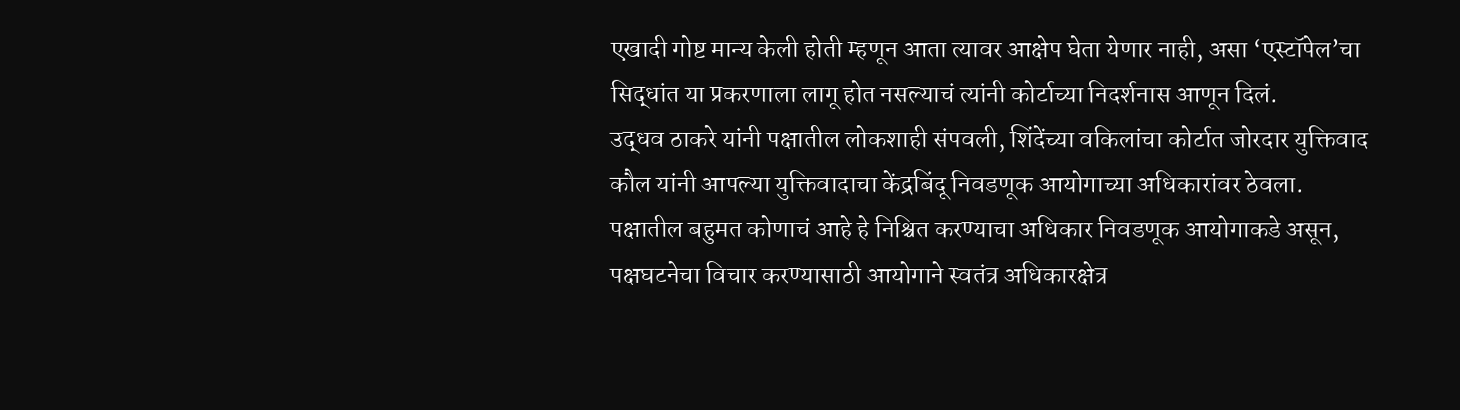एखादी गोष्ट मान्य केली होती म्हणून आता त्यावर आक्षेप घेता येणार नाही, असा ‘एस्टॉपेल’चा सिद्धांत या प्रकरणाला लागू होत नसल्याचं त्यांनी कोर्टाच्या निदर्शनास आणून दिलं.
उद्धव ठाकरे यांनी पक्षातील लोकशाही संपवली, शिंदेंच्या वकिलांचा कोर्टात जोरदार युक्तिवाद
कौल यांनी आपल्या युक्तिवादाचा केंद्रबिंदू निवडणूक आयोगाच्या अधिकारांवर ठेवला. पक्षातील बहुमत कोणाचं आहे हे निश्चित करण्याचा अधिकार निवडणूक आयोगाकडे असून, पक्षघटनेचा विचार करण्यासाठी आयोगाने स्वतंत्र अधिकारक्षेत्र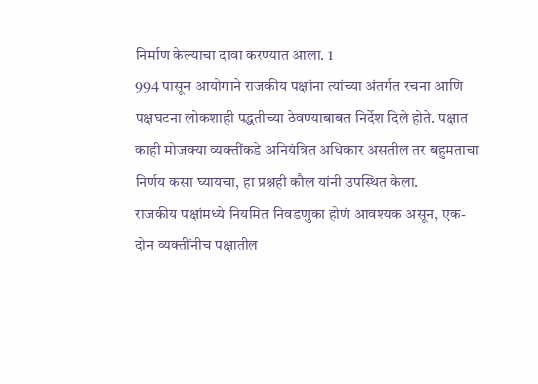निर्माण केल्याचा दावा करण्यात आला. 1
994 पासून आयोगाने राजकीय पक्षांना त्यांच्या अंतर्गत रचना आणि पक्षघटना लोकशाही पद्धतीच्या ठेवण्याबाबत निर्देश दिले होते. पक्षात काही मोजक्या व्यक्तींकडे अनियंत्रित अधिकार असतील तर बहुमताचा निर्णय कसा घ्यायचा, हा प्रश्नही कौल यांनी उपस्थित केला.
राजकीय पक्षांमध्ये नियमित निवडणुका होणं आवश्यक असून, एक-दोन व्यक्तींनीच पक्षातील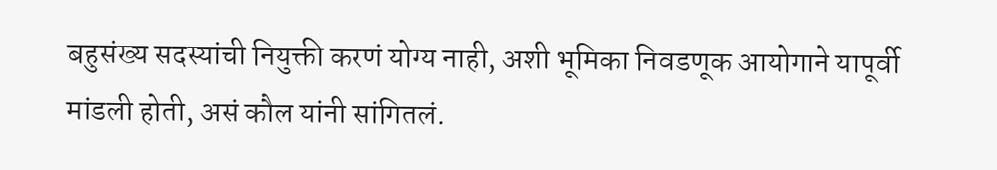बहुसंख्य सदस्यांची नियुक्ती करणं योग्य नाही, अशी भूमिका निवडणूक आयोगाने यापूर्वी मांडली होती, असं कौल यांनी सांगितलं.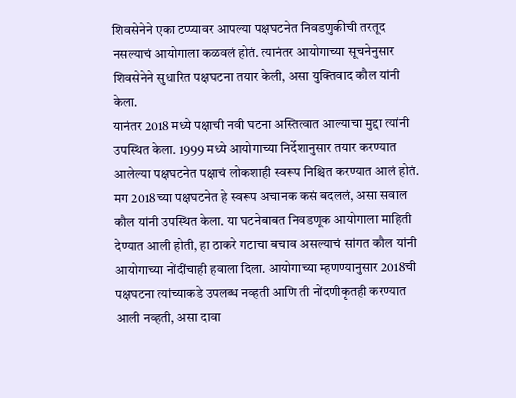शिवसेनेने एका टप्प्यावर आपल्या पक्षघटनेत निवडणुकीची तरतूद नसल्याचं आयोगाला कळवलं होतं. त्यानंतर आयोगाच्या सूचनेनुसार शिवसेनेने सुधारित पक्षघटना तयार केली, असा युक्तिवाद कौल यांनी केला.
यानंतर 2018 मध्ये पक्षाची नवी घटना अस्तित्वात आल्याचा मुद्दा त्यांनी उपस्थित केला. 1999 मध्ये आयोगाच्या निर्देशानुसार तयार करण्यात आलेल्या पक्षघटनेत पक्षाचं लोकशाही स्वरूप निश्चित करण्यात आलं होतं. मग 2018च्या पक्षघटनेत हे स्वरूप अचानक कसं बदललं, असा सवाल कौल यांनी उपस्थित केला. या घटनेबाबत निवडणूक आयोगाला माहिती देण्यात आली होती, हा ठाकरे गटाचा बचाव असल्याचं सांगत कौल यांनी आयोगाच्या नोंदींचाही हवाला दिला. आयोगाच्या म्हणण्यानुसार 2018ची पक्षघटना त्यांच्याकडे उपलब्ध नव्हती आणि ती नोंदणीकृतही करण्यात आली नव्हती, असा दावा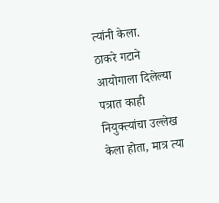त्यांनी केला.
ठाकरे गटाने आयोगाला दिलेल्या पत्रात काही नियुक्त्यांचा उल्लेख केला होता, मात्र त्या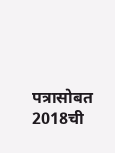पत्रासोबत 2018ची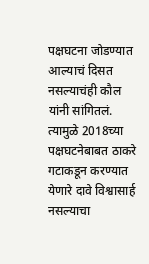पक्षघटना जोडण्यात आल्याचं दिसत नसल्याचंही कौल यांनी सांगितलं. त्यामुळे 2018च्या पक्षघटनेबाबत ठाकरे गटाकडून करण्यात येणारे दावे विश्वासार्ह नसल्याचा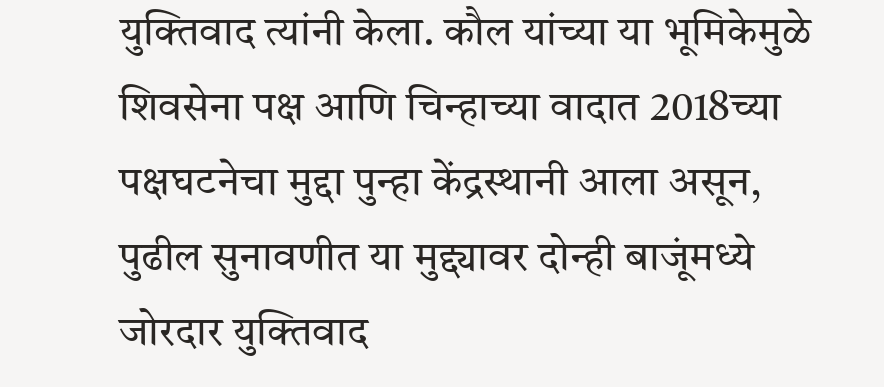युक्तिवाद त्यांनी केला. कौल यांच्या या भूमिकेमुळे शिवसेना पक्ष आणि चिन्हाच्या वादात 2018च्या पक्षघटनेचा मुद्दा पुन्हा केंद्रस्थानी आला असून, पुढील सुनावणीत या मुद्द्यावर दोन्ही बाजूंमध्ये जोरदार युक्तिवाद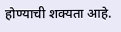होण्याची शक्यता आहे.